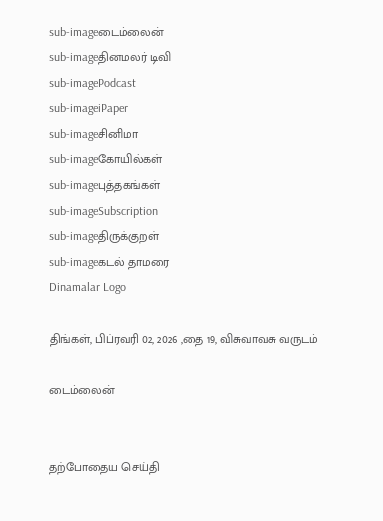sub-imageடைம்லைன்
sub-imageதினமலர் டிவி
sub-imagePodcast
sub-imageiPaper
sub-imageசினிமா
sub-imageகோயில்கள்
sub-imageபுத்தகங்கள்
sub-imageSubscription
sub-imageதிருக்குறள்
sub-imageகடல் தாமரை
Dinamalar Logo

திங்கள், பிப்ரவரி 02, 2026 ,தை 19, விசுவாவசு வருடம்

டைம்லைன்


தற்போதைய செய்தி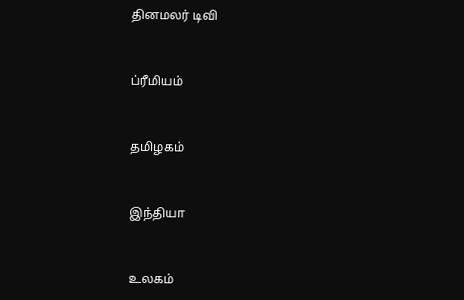தினமலர் டிவி


ப்ரீமியம்


தமிழகம்


இந்தியா


உலகம்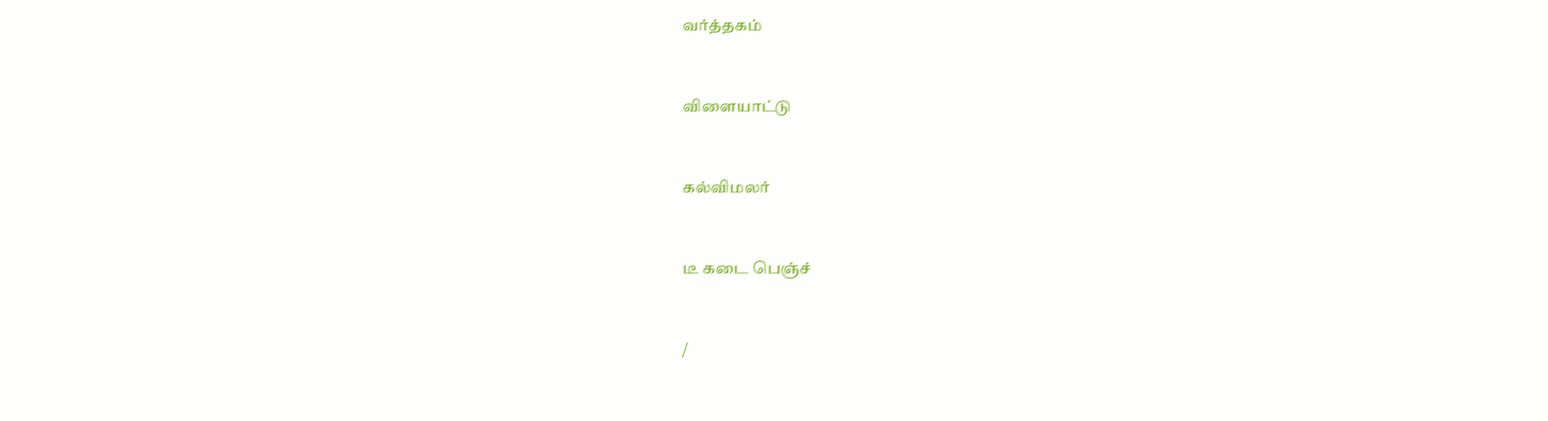வர்த்தகம்


விளையாட்டு


கல்விமலர்


டீ கடை பெஞ்ச்


/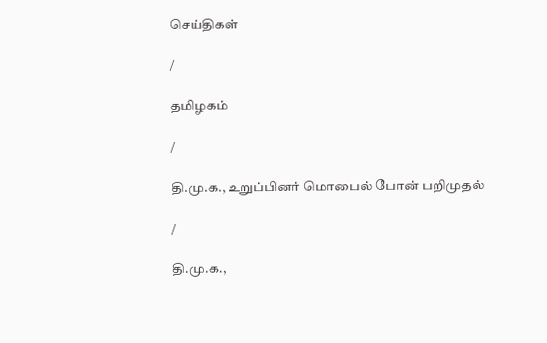செய்திகள்

/

தமிழகம்

/

தி.மு.க., உறுப்பினர் மொபைல் போன் பறிமுதல்

/

தி.மு.க.,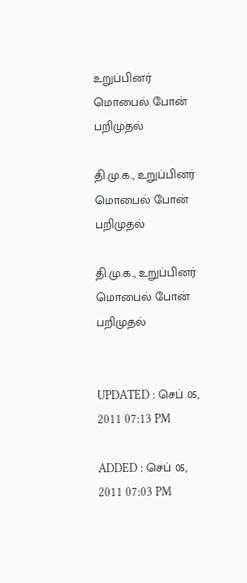உறுப்பினர் மொபைல் போன் பறிமுதல்

தி.மு.க., உறுப்பினர் மொபைல் போன் பறிமுதல்

தி.மு.க., உறுப்பினர் மொபைல் போன் பறிமுதல்


UPDATED : செப் 05, 2011 07:13 PM

ADDED : செப் 05, 2011 07:03 PM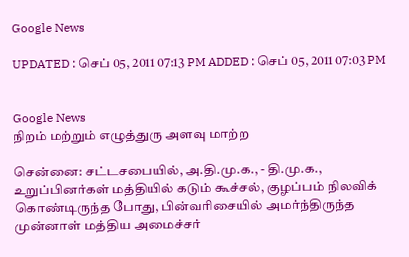Google News

UPDATED : செப் 05, 2011 07:13 PM ADDED : செப் 05, 2011 07:03 PM


Google News
நிறம் மற்றும் எழுத்துரு அளவு மாற்ற

சென்னை: சட்டசபையில், அ.தி.மு.க., - தி.மு.க., உறுப்பினர்கள் மத்தியில் கடும் கூச்சல், குழப்பம் நிலவிக் கொண்டிருந்த போது, பின்வரிசையில் அமர்ந்திருந்த முன்னாள் மத்திய அமைச்சர்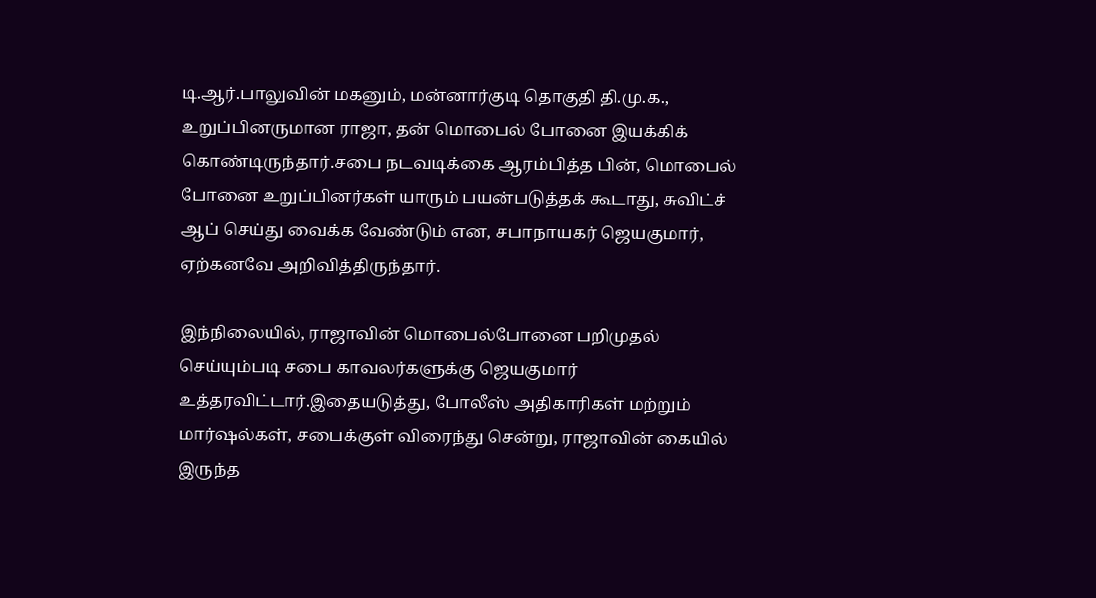டி.ஆர்.பாலுவின் மகனும், மன்னார்குடி தொகுதி தி.மு.க., உறுப்பினருமான ராஜா, தன் மொபைல் போனை இயக்கிக் கொண்டிருந்தார்.சபை நடவடிக்கை ஆரம்பித்த பின், மொபைல் போனை உறுப்பினர்கள் யாரும் பயன்படுத்தக் கூடாது, சுவிட்ச் ஆப் செய்து வைக்க வேண்டும் என, சபாநாயகர் ஜெயகுமார், ஏற்கனவே அறிவித்திருந்தார்.

இந்நிலையில், ராஜாவின் மொபைல்போனை பறிமுதல் செய்யும்படி சபை காவலர்களுக்கு ஜெயகுமார் உத்தரவிட்டார்.இதையடுத்து, போலீஸ் அதிகாரிகள் மற்றும் மார்ஷல்கள், சபைக்குள் விரைந்து சென்று, ராஜாவின் கையில் இருந்த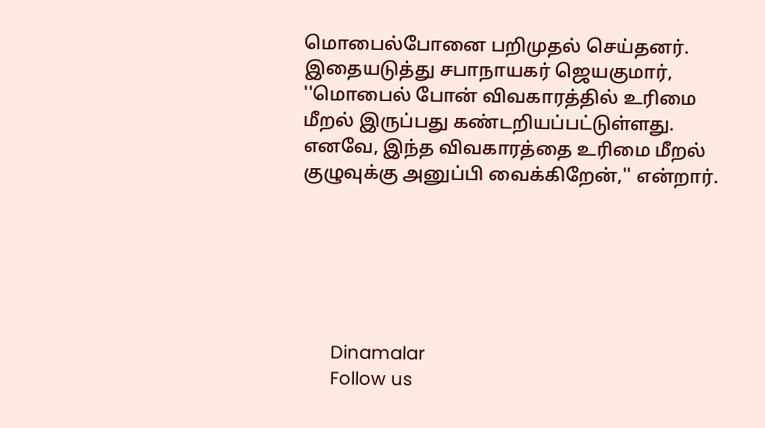மொபைல்போனை பறிமுதல் செய்தனர். இதையடுத்து சபாநாயகர் ஜெயகுமார், ''மொபைல் போன் விவகாரத்தில் உரிமை மீறல் இருப்பது கண்டறியப்பட்டுள்ளது. எனவே, இந்த விவகாரத்தை உரிமை மீறல் குழுவுக்கு அனுப்பி வைக்கிறேன்,'' என்றார்.






      Dinamalar
      Follow us